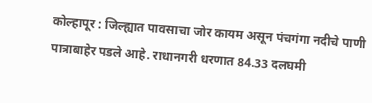कोल्हापूर : जिल्ह्यात पावसाचा जोर कायम असून पंचगंगा नदीचे पाणी पात्राबाहेर पडले आहे. राधानगरी धरणात 84.33 दलघमी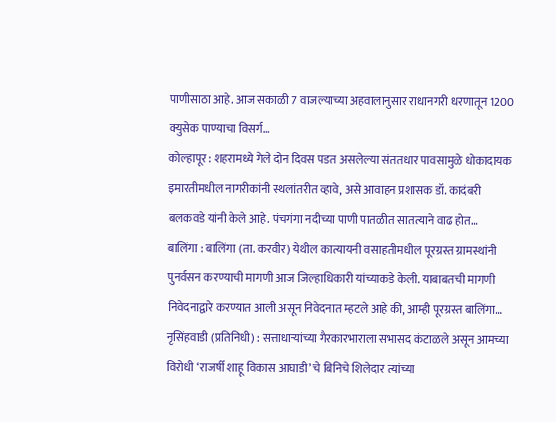पाणीसाठा आहे. आज सकाळी 7 वाजल्याच्या अहवालानुसार राधानगरी धरणातून 1200 क्युसेक पाण्याचा विसर्ग…
कोल्हापूर : शहरामध्ये गेले दोन दिवस पडत असलेल्या संततधार पावसामुळे धोकादायक इमारतीमधील नागरीकांनी स्थलांतरीत व्हावे, असे आवाहन प्रशासक डॉ. कादंबरी बलकवडे यांनी केले आहे. पंचगंगा नदीच्या पाणी पातळीत सातत्याने वाढ होत…
बालिंगा : बालिंगा (ता. करवीर) येथील कात्यायनी वसाहतीमधील पूरग्रस्त ग्रामस्थांनी पुनर्वसन करण्याची मागणी आज जिल्हाधिकारी यांच्याकडे केली. याबाबतची मागणी निवेदनाद्वारे करण्यात आली असून निवेदनात म्हटले आहे की, आम्ही पूरग्रस्त बालिंगा…
नृसिंहवाडी (प्रतिनिधी) : सत्ताधाऱ्यांच्या गैरकारभाराला सभासद कंटाळले असून आमच्या विरोधी ‘राजर्षी शाहू विकास आघाडी’ चे बिनिचे शिलेदार त्यांच्या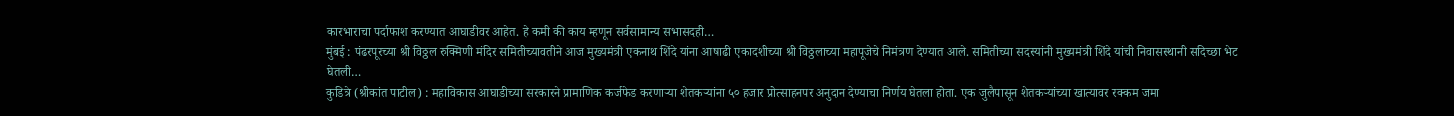कारभाराचा पर्दाफाश करण्यात आघाडीवर आहेत. हे कमी की काय म्हणून सर्वसामान्य सभासदही…
मुंबई : पंढरपूरच्या श्री विठ्ठल रुक्मिणी मंदिर समितीच्यावतीने आज मुख्यमंत्री एकनाथ शिंदे यांना आषाढी एकादशीच्या श्री विठ्ठलाच्या महापूजेचे निमंत्रण देण्यात आले. समितीच्या सदस्यांनी मुख्यमंत्री शिंदे यांची निवासस्थानी सदिच्छा भेट घेतली…
कुडित्रे (श्रीकांत पाटील) : महाविकास आघाडीच्या सरकारने प्रामाणिक कर्जफेड करणाऱ्या शेतकऱ्यांना ५० हजार प्रोत्साहनपर अनुदान देण्याचा निर्णय घेतला होता. एक जुलैपासून शेतकऱ्यांच्या खात्यावर रक्कम जमा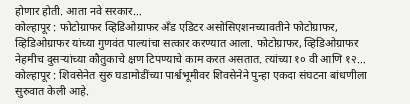होणार होती. आता नवे सरकार…
कोल्हापूर : फोटोग्राफर व्हिडिओग्राफर अँड एडिटर असोसिएशनच्यावतीने फोटोग्राफर, व्हिडिओग्राफर यांच्या गुणवंत पाल्यांचा सत्कार करण्यात आला. फोटोग्राफर, व्हिडिओग्राफर नेहमीच दुसऱ्यांच्या कौतुकाचे क्षण टिपण्याचे काम करत असतात. त्यांच्या १० वी आणि १२…
कोल्हापूर : शिवसेनेत सुरु घडामोडींच्या पार्श्वभूमीवर शिवसेनेने पुन्हा एकदा संघटना बांधणीला सुरुवात केली आहे.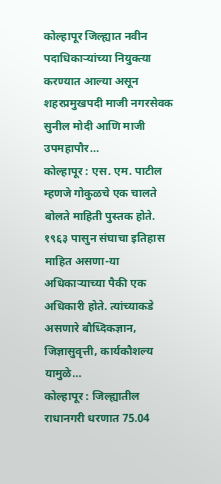कोल्हापूर जिल्ह्यात नवीन पदाधिकाऱ्यांच्या नियुक्त्या करण्यात आल्या असून शहरप्रमुखपदी माजी नगरसेवक सुनील मोदी आणि माजी उपमहापौर…
कोल्हापूर : एस. एम. पाटील म्हणजे गोकुळचे एक चालते बोलते माहिती पुस्तक होते. १९६३ पासुन संघाचा इतिहास माहित असणा-या अधिकाऱ्याच्या पैकी एक अधिकारी होते. त्यांच्याकडे असणारे बौध्दिकज्ञान, जिज्ञासुवृत्ती, कार्यकौशल्य यामुळे…
कोल्हापूर : जिल्ह्यातील राधानगरी धरणात 75.04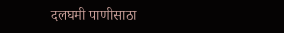दलघमी पाणीसाठा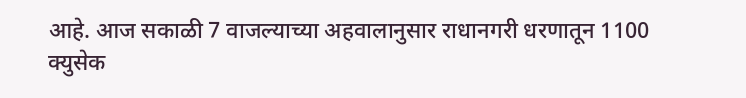आहे. आज सकाळी 7 वाजल्याच्या अहवालानुसार राधानगरी धरणातून 1100 क्युसेक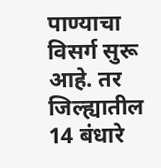पाण्याचा विसर्ग सुरू आहे. तर जिल्ह्यातील 14 बंधारे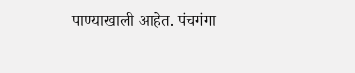पाण्याखाली आहेत. पंचगंगा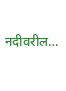नदीवरील…